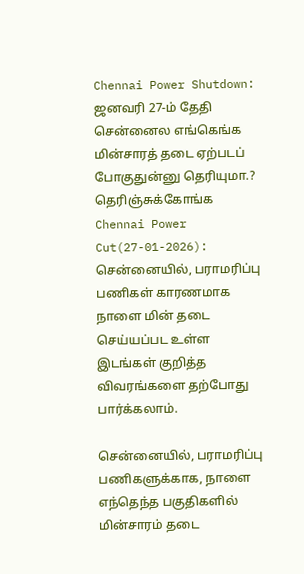Chennai Power Shutdown: ஜனவரி 27-ம் தேதி சென்னைல எங்கெங்க மின்சாரத் தடை ஏற்படப் போகுதுன்னு தெரியுமா.? தெரிஞ்சுக்கோங்க
Chennai Power Cut(27-01-2026): சென்னையில், பராமரிப்பு பணிகள் காரணமாக நாளை மின் தடை செய்யப்பட உள்ள இடங்கள் குறித்த விவரங்களை தற்போது பார்க்கலாம்.

சென்னையில், பராமரிப்பு பணிகளுக்காக, நாளை எந்தெந்த பகுதிகளில் மின்சாரம் தடை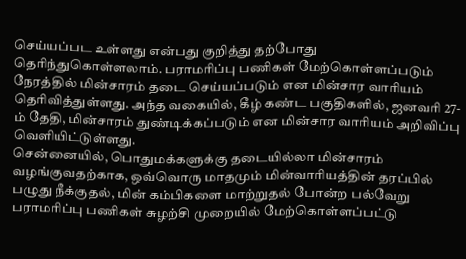செய்யப்பட உள்ளது என்பது குறித்து தற்போது தெரிந்துகொள்ளலாம். பராமரிப்பு பணிகள் மேற்கொள்ளப்படும் நேரத்தில் மின்சாரம் தடை செய்யப்படும் என மின்சார வாரியம் தெரிவித்துள்ளது. அந்த வகையில், கீழ் கண்ட பகுதிகளில், ஜனவரி 27-ம் தேதி, மின்சாரம் துண்டிக்கப்படும் என மின்சார வாரியம் அறிவிப்பு வெளியிட்டுள்ளது.
சென்னையில், பொதுமக்களுக்கு தடையில்லா மின்சாரம் வழங்குவதற்காக, ஒவ்வொரு மாதமும் மின்வாரியத்தின் தரப்பில் பழுது நீக்குதல், மின் கம்பிகளை மாற்றுதல் போன்ற பல்வேறு பராமரிப்பு பணிகள் சுழற்சி முறையில் மேற்கொள்ளப்பட்டு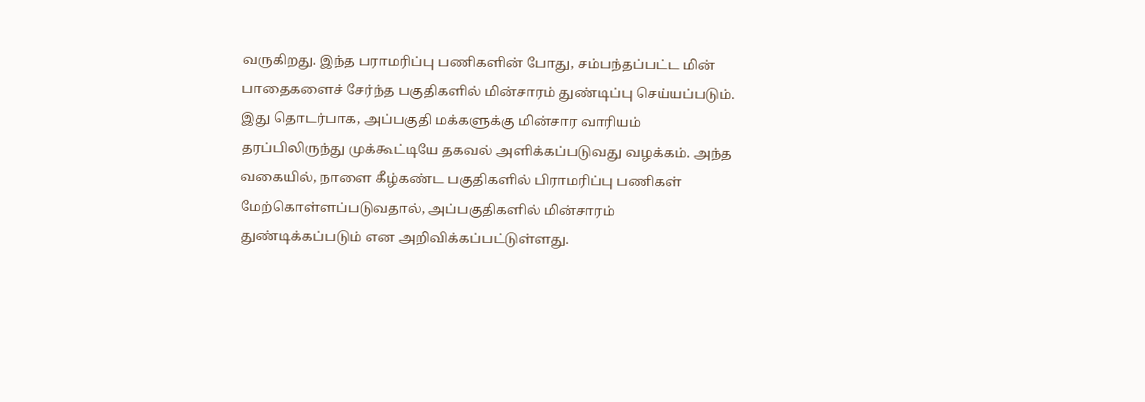வருகிறது. இந்த பராமரிப்பு பணிகளின் போது, சம்பந்தப்பட்ட மின் பாதைகளைச் சேர்ந்த பகுதிகளில் மின்சாரம் துண்டிப்பு செய்யப்படும். இது தொடர்பாக, அப்பகுதி மக்களுக்கு மின்சார வாரியம் தரப்பிலிருந்து முக்கூட்டியே தகவல் அளிக்கப்படுவது வழக்கம். அந்த வகையில், நாளை கீழ்கண்ட பகுதிகளில் பிராமரிப்பு பணிகள் மேற்கொள்ளப்படுவதால், அப்பகுதிகளில் மின்சாரம் துண்டிக்கப்படும் என அறிவிக்கப்பட்டுள்ளது.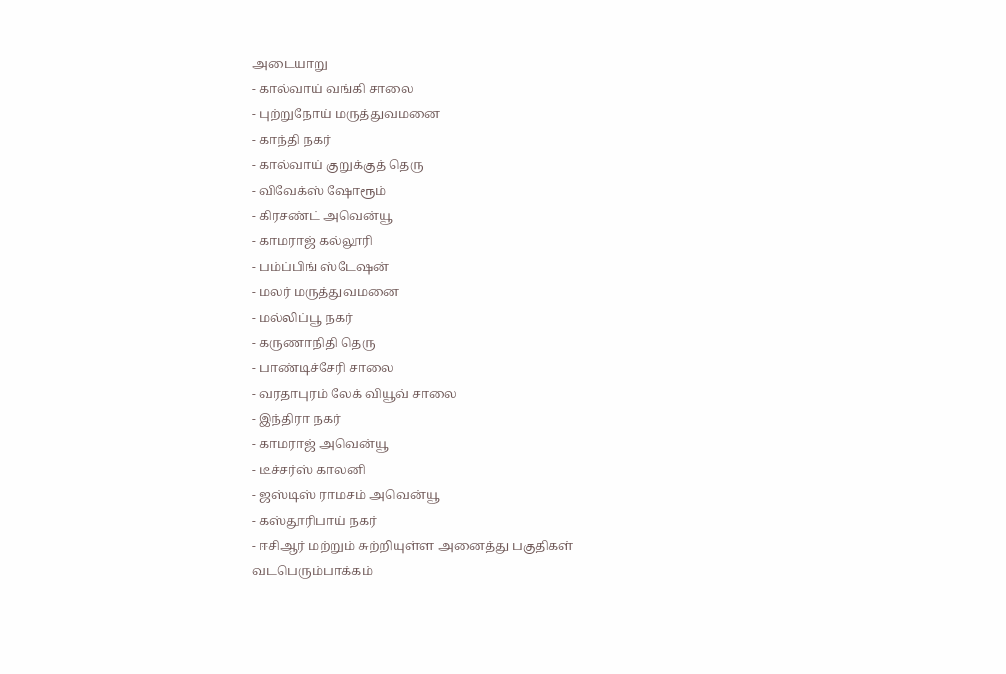அடையாறு
- கால்வாய் வங்கி சாலை
- புற்றுநோய் மருத்துவமனை
- காந்தி நகர்
- கால்வாய் குறுக்குத் தெரு
- விவேக்ஸ் ஷோரூம்
- கிரசண்ட் அவென்யூ
- காமராஜ் கல்லூரி
- பம்ப்பிங் ஸ்டேஷன்
- மலர் மருத்துவமனை
- மல்லிப்பூ நகர்
- கருணாநிதி தெரு
- பாண்டிச்சேரி சாலை
- வரதாபுரம் லேக் வியூவ் சாலை
- இந்திரா நகர்
- காமராஜ் அவென்யூ
- டீச்சர்ஸ் காலனி
- ஜஸ்டிஸ் ராமசம் அவென்யூ
- கஸ்தூரிபாய் நகர்
- ஈசிஆர் மற்றும் சுற்றியுள்ள அனைத்து பகுதிகள்
வடபெரும்பாக்கம்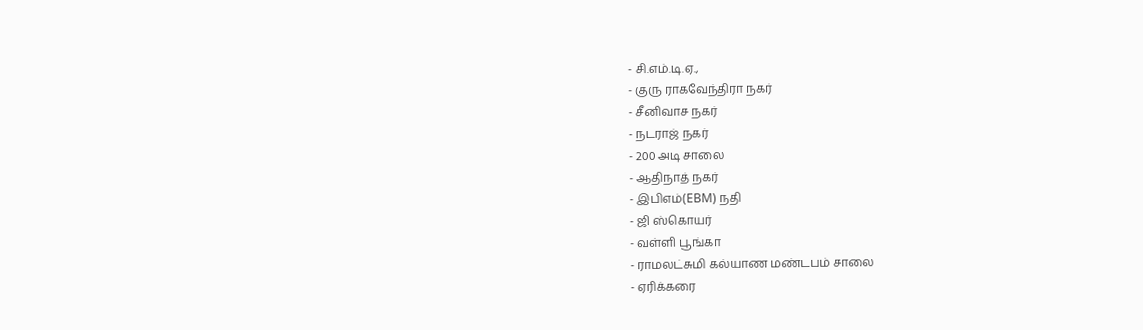- சி.எம்.டி.ஏ.,
- குரு ராகவேந்திரா நகர்
- சீனிவாச நகர்
- நடராஜ் நகர்
- 200 அடி சாலை
- ஆதிநாத் நகர்
- இபிஎம்(EBM) நதி
- ஜி ஸ்கொயர்
- வள்ளி பூங்கா
- ராமலட்சுமி கல்யாண மண்டபம் சாலை
- ஏரிக்கரை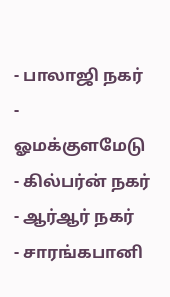- பாலாஜி நகர்
- ஓமக்குளமேடு
- கில்பர்ன் நகர்
- ஆர்ஆர் நகர்
- சாரங்கபானி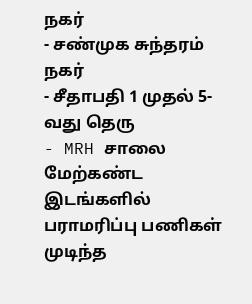நகர்
- சண்முக சுந்தரம் நகர்
- சீதாபதி 1 முதல் 5-வது தெரு
- MRH சாலை
மேற்கண்ட இடங்களில் பராமரிப்பு பணிகள் முடிந்த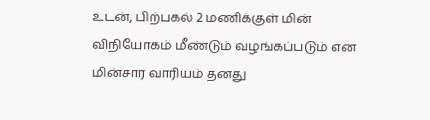உடன், பிற்பகல் 2 மணிக்குள் மின் விநியோகம் மீண்டும் வழங்கப்படும் என மின்சார வாரியம் தனது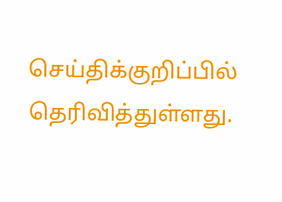செய்திக்குறிப்பில் தெரிவித்துள்ளது.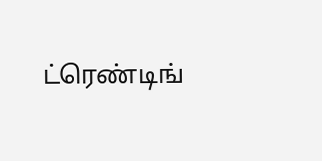ட்ரெண்டிங்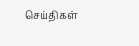செய்திகள்